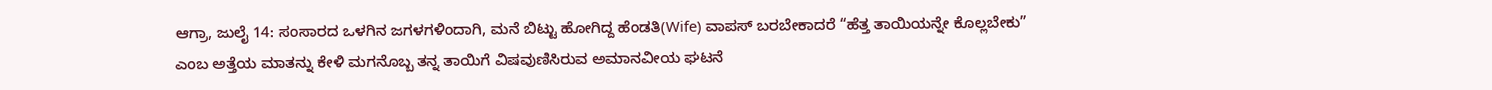ಆಗ್ರಾ, ಜುಲೈ 14: ಸಂಸಾರದ ಒಳಗಿನ ಜಗಳಗಳಿಂದಾಗಿ, ಮನೆ ಬಿಟ್ಟು ಹೋಗಿದ್ದ ಹೆಂಡತಿ(Wife) ವಾಪಸ್ ಬರಬೇಕಾದರೆ “ಹೆತ್ತ ತಾಯಿಯನ್ನೇ ಕೊಲ್ಲಬೇಕು” ಎಂಬ ಅತ್ತೆಯ ಮಾತನ್ನು ಕೇಳಿ ಮಗನೊಬ್ಬ ತನ್ನ ತಾಯಿಗೆ ವಿಷವುಣಿಸಿರುವ ಅಮಾನವೀಯ ಘಟನೆ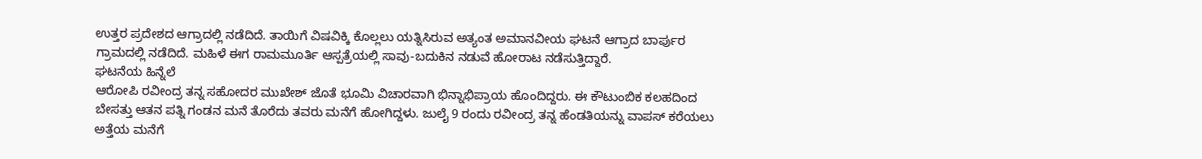ಉತ್ತರ ಪ್ರದೇಶದ ಆಗ್ರಾದಲ್ಲಿ ನಡೆದಿದೆ. ತಾಯಿಗೆ ವಿಷವಿಕ್ಕಿ ಕೊಲ್ಲಲು ಯತ್ನಿಸಿರುವ ಅತ್ಯಂತ ಅಮಾನವೀಯ ಘಟನೆ ಆಗ್ರಾದ ಬಾರ್ಪುರ ಗ್ರಾಮದಲ್ಲಿ ನಡೆದಿದೆ. ಮಹಿಳೆ ಈಗ ರಾಮಮೂರ್ತಿ ಆಸ್ಪತ್ರೆಯಲ್ಲಿ ಸಾವು-ಬದುಕಿನ ನಡುವೆ ಹೋರಾಟ ನಡೆಸುತ್ತಿದ್ದಾರೆ.
ಘಟನೆಯ ಹಿನ್ನೆಲೆ
ಆರೋಪಿ ರವೀಂದ್ರ ತನ್ನ ಸಹೋದರ ಮುಖೇಶ್ ಜೊತೆ ಭೂಮಿ ವಿಚಾರವಾಗಿ ಭಿನ್ನಾಭಿಪ್ರಾಯ ಹೊಂದಿದ್ದರು. ಈ ಕೌಟುಂಬಿಕ ಕಲಹದಿಂದ ಬೇಸತ್ತು ಆತನ ಪತ್ನಿ ಗಂಡನ ಮನೆ ತೊರೆದು ತವರು ಮನೆಗೆ ಹೋಗಿದ್ದಳು. ಜುಲೈ 9 ರಂದು ರವೀಂದ್ರ ತನ್ನ ಹೆಂಡತಿಯನ್ನು ವಾಪಸ್ ಕರೆಯಲು ಅತ್ತೆಯ ಮನೆಗೆ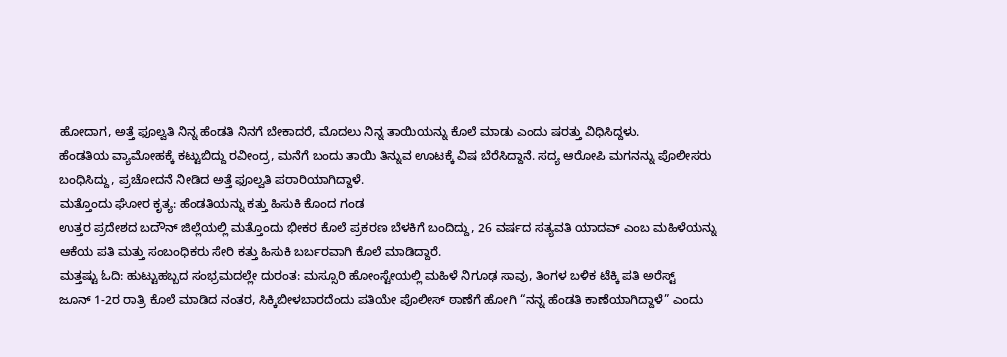ಹೋದಾಗ, ಅತ್ತೆ ಫೂಲ್ವತಿ ನಿನ್ನ ಹೆಂಡತಿ ನಿನಗೆ ಬೇಕಾದರೆ, ಮೊದಲು ನಿನ್ನ ತಾಯಿಯನ್ನು ಕೊಲೆ ಮಾಡು ಎಂದು ಷರತ್ತು ವಿಧಿಸಿದ್ದಳು.
ಹೆಂಡತಿಯ ವ್ಯಾಮೋಹಕ್ಕೆ ಕಟ್ಟುಬಿದ್ದು ರವೀಂದ್ರ, ಮನೆಗೆ ಬಂದು ತಾಯಿ ತಿನ್ನುವ ಊಟಕ್ಕೆ ವಿಷ ಬೆರೆಸಿದ್ದಾನೆ. ಸದ್ಯ ಆರೋಪಿ ಮಗನನ್ನು ಪೊಲೀಸರು ಬಂಧಿಸಿದ್ದು, ಪ್ರಚೋದನೆ ನೀಡಿದ ಅತ್ತೆ ಫೂಲ್ವತಿ ಪರಾರಿಯಾಗಿದ್ದಾಳೆ.
ಮತ್ತೊಂದು ಘೋರ ಕೃತ್ಯ: ಹೆಂಡತಿಯನ್ನು ಕತ್ತು ಹಿಸುಕಿ ಕೊಂದ ಗಂಡ
ಉತ್ತರ ಪ್ರದೇಶದ ಬದೌನ್ ಜಿಲ್ಲೆಯಲ್ಲಿ ಮತ್ತೊಂದು ಭೀಕರ ಕೊಲೆ ಪ್ರಕರಣ ಬೆಳಕಿಗೆ ಬಂದಿದ್ದು, 26 ವರ್ಷದ ಸತ್ಯವತಿ ಯಾದವ್ ಎಂಬ ಮಹಿಳೆಯನ್ನು ಆಕೆಯ ಪತಿ ಮತ್ತು ಸಂಬಂಧಿಕರು ಸೇರಿ ಕತ್ತು ಹಿಸುಕಿ ಬರ್ಬರವಾಗಿ ಕೊಲೆ ಮಾಡಿದ್ದಾರೆ.
ಮತ್ತಷ್ಟು ಓದಿ: ಹುಟ್ಟುಹಬ್ಬದ ಸಂಭ್ರಮದಲ್ಲೇ ದುರಂತ: ಮಸ್ಸೂರಿ ಹೋಂಸ್ಟೇಯಲ್ಲಿ ಮಹಿಳೆ ನಿಗೂಢ ಸಾವು, ತಿಂಗಳ ಬಳಿಕ ಟೆಕ್ಕಿ ಪತಿ ಅರೆಸ್ಟ್
ಜೂನ್ 1-2ರ ರಾತ್ರಿ ಕೊಲೆ ಮಾಡಿದ ನಂತರ, ಸಿಕ್ಕಿಬೀಳಬಾರದೆಂದು ಪತಿಯೇ ಪೊಲೀಸ್ ಠಾಣೆಗೆ ಹೋಗಿ “ನನ್ನ ಹೆಂಡತಿ ಕಾಣೆಯಾಗಿದ್ದಾಳೆ” ಎಂದು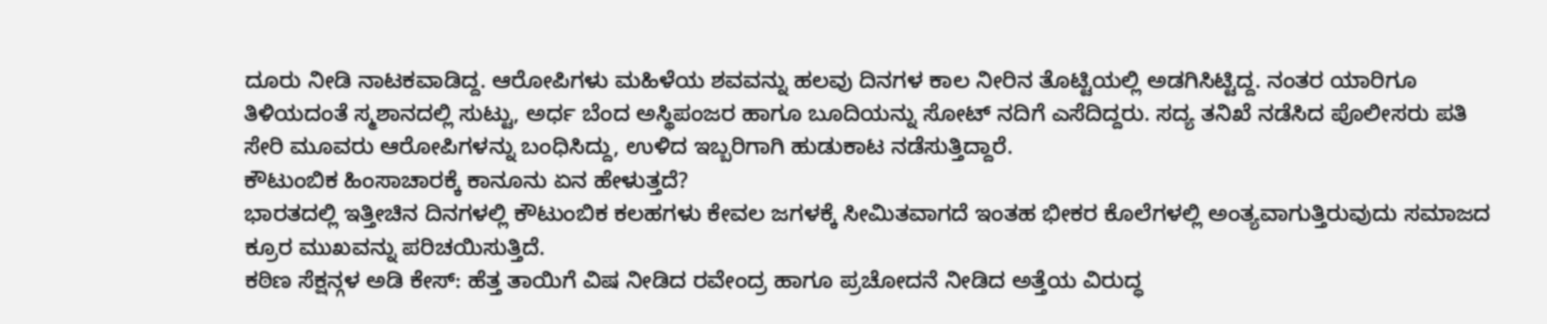ದೂರು ನೀಡಿ ನಾಟಕವಾಡಿದ್ದ. ಆರೋಪಿಗಳು ಮಹಿಳೆಯ ಶವವನ್ನು ಹಲವು ದಿನಗಳ ಕಾಲ ನೀರಿನ ತೊಟ್ಟಿಯಲ್ಲಿ ಅಡಗಿಸಿಟ್ಟಿದ್ದ. ನಂತರ ಯಾರಿಗೂ ತಿಳಿಯದಂತೆ ಸ್ಮಶಾನದಲ್ಲಿ ಸುಟ್ಟು, ಅರ್ಧ ಬೆಂದ ಅಸ್ಥಿಪಂಜರ ಹಾಗೂ ಬೂದಿಯನ್ನು ಸೋಟ್ ನದಿಗೆ ಎಸೆದಿದ್ದರು. ಸದ್ಯ ತನಿಖೆ ನಡೆಸಿದ ಪೊಲೀಸರು ಪತಿ ಸೇರಿ ಮೂವರು ಆರೋಪಿಗಳನ್ನು ಬಂಧಿಸಿದ್ದು, ಉಳಿದ ಇಬ್ಬರಿಗಾಗಿ ಹುಡುಕಾಟ ನಡೆಸುತ್ತಿದ್ದಾರೆ.
ಕೌಟುಂಬಿಕ ಹಿಂಸಾಚಾರಕ್ಕೆ ಕಾನೂನು ಏನ ಹೇಳುತ್ತದೆ?
ಭಾರತದಲ್ಲಿ ಇತ್ತೀಚಿನ ದಿನಗಳಲ್ಲಿ ಕೌಟುಂಬಿಕ ಕಲಹಗಳು ಕೇವಲ ಜಗಳಕ್ಕೆ ಸೀಮಿತವಾಗದೆ ಇಂತಹ ಭೀಕರ ಕೊಲೆಗಳಲ್ಲಿ ಅಂತ್ಯವಾಗುತ್ತಿರುವುದು ಸಮಾಜದ ಕ್ರೂರ ಮುಖವನ್ನು ಪರಿಚಯಿಸುತ್ತಿದೆ.
ಕಠಿಣ ಸೆಕ್ಷನ್ಗಳ ಅಡಿ ಕೇಸ್: ಹೆತ್ತ ತಾಯಿಗೆ ವಿಷ ನೀಡಿದ ರವೇಂದ್ರ ಹಾಗೂ ಪ್ರಚೋದನೆ ನೀಡಿದ ಅತ್ತೆಯ ವಿರುದ್ಧ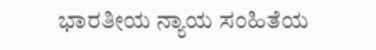ಭಾರತೀಯ ನ್ಯಾಯ ಸಂಹಿತೆಯ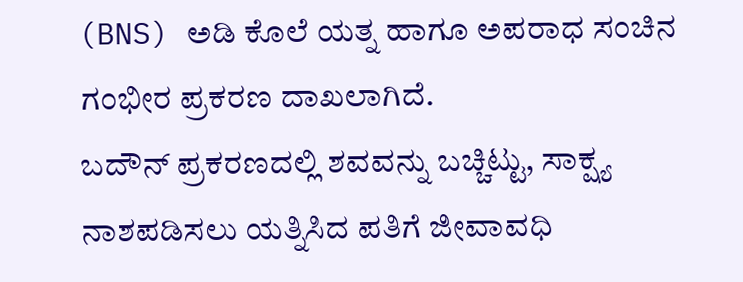(BNS) ಅಡಿ ಕೊಲೆ ಯತ್ನ ಹಾಗೂ ಅಪರಾಧ ಸಂಚಿನ ಗಂಭೀರ ಪ್ರಕರಣ ದಾಖಲಾಗಿದೆ.
ಬದೌನ್ ಪ್ರಕರಣದಲ್ಲಿ ಶವವನ್ನು ಬಚ್ಚಿಟ್ಟು, ಸಾಕ್ಷ್ಯ ನಾಶಪಡಿಸಲು ಯತ್ನಿಸಿದ ಪತಿಗೆ ಜೀವಾವಧಿ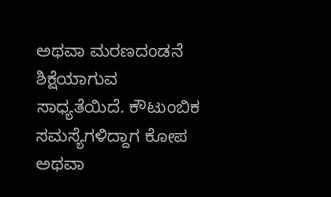ಅಥವಾ ಮರಣದಂಡನೆ ಶಿಕ್ಷೆಯಾಗುವ ಸಾಧ್ಯತೆಯಿದೆ. ಕೌಟುಂಬಿಕ ಸಮಸ್ಯೆಗಳಿದ್ದಾಗ ಕೋಪ ಅಥವಾ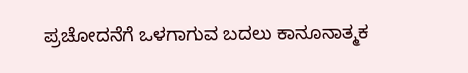ಪ್ರಚೋದನೆಗೆ ಒಳಗಾಗುವ ಬದಲು ಕಾನೂನಾತ್ಮಕ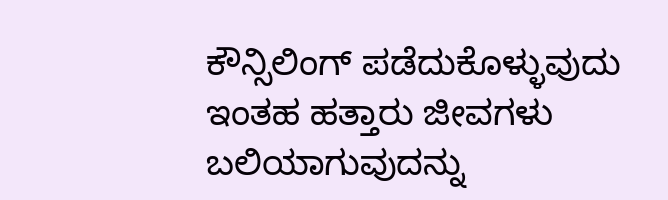ಕೌನ್ಸಿಲಿಂಗ್ ಪಡೆದುಕೊಳ್ಳುವುದು ಇಂತಹ ಹತ್ತಾರು ಜೀವಗಳು ಬಲಿಯಾಗುವುದನ್ನು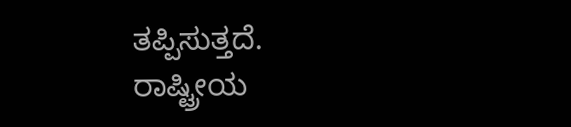ತಪ್ಪಿಸುತ್ತದೆ.
ರಾಷ್ಟ್ರೀಯ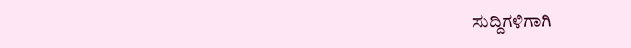ಸುದ್ದಿಗಳಿಗಾಗಿ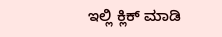ಇಲ್ಲಿ ಕ್ಲಿಕ್ ಮಾಡಿ